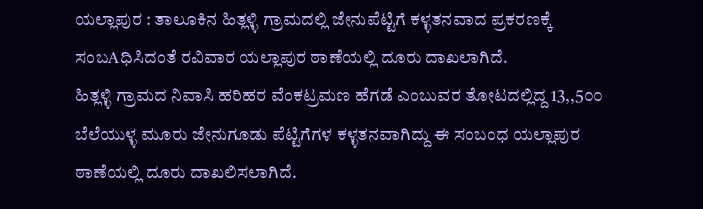ಯಲ್ಲಾಪುರ : ತಾಲೂಕಿನ ಹಿತ್ಲಳ್ಳಿ ಗ್ರಾಮದಲ್ಲಿ ಜೇನುಪೆಟ್ಟಿಗೆ ಕಳ್ಳತನವಾದ ಪ್ರಕರಣಕ್ಕೆ ಸಂಬAಧಿಸಿದಂತೆ ರವಿವಾರ ಯಲ್ಲಾಪುರ ಠಾಣೆಯಲ್ಲಿ ದೂರು ದಾಖಲಾಗಿದೆ.
ಹಿತ್ಲಳ್ಳಿ ಗ್ರಾಮದ ನಿವಾಸಿ ಹರಿಹರ ವೆಂಕಟ್ರಮಣ ಹೆಗಡೆ ಎಂಬುವರ ತೋಟದಲ್ಲಿದ್ದ 13,,5೦೦ ಬೆಲೆಯುಳ್ಳ ಮೂರು ಜೇನುಗೂಡು ಪೆಟ್ಟಿಗೆಗಳ ಕಳ್ಳತನವಾಗಿದ್ದು ಈ ಸಂಬಂಧ ಯಲ್ಲಾಪುರ ಠಾಣೆಯಲ್ಲಿ ದೂರು ದಾಖಲಿಸಲಾಗಿದೆ.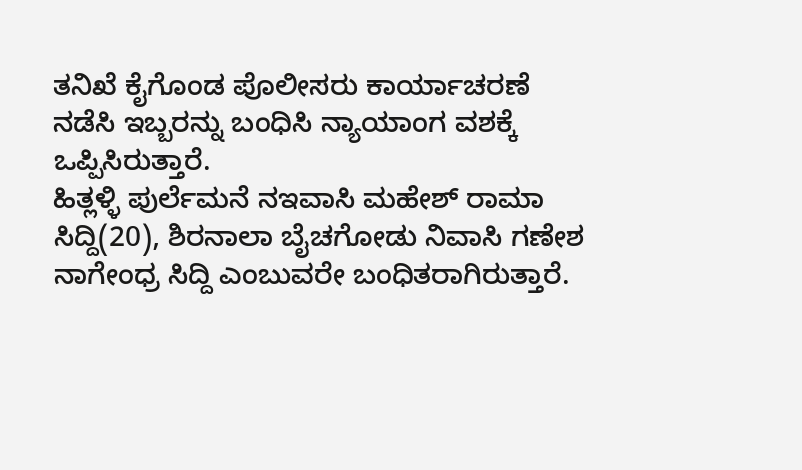ತನಿಖೆ ಕೈಗೊಂಡ ಪೊಲೀಸರು ಕಾರ್ಯಾಚರಣೆ ನಡೆಸಿ ಇಬ್ಬರನ್ನು ಬಂಧಿಸಿ ನ್ಯಾಯಾಂಗ ವಶಕ್ಕೆ ಒಪ್ಪಿಸಿರುತ್ತಾರೆ.
ಹಿತ್ಲಳ್ಳಿ ಪುರ್ಲೆಮನೆ ನಇವಾಸಿ ಮಹೇಶ್ ರಾಮಾ ಸಿದ್ದಿ(20), ಶಿರನಾಲಾ ಬೈಚಗೋಡು ನಿವಾಸಿ ಗಣೇಶ ನಾಗೇಂಧ್ರ ಸಿದ್ದಿ ಎಂಬುವರೇ ಬಂಧಿತರಾಗಿರುತ್ತಾರೆ.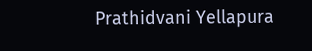Prathidvani Yellapura